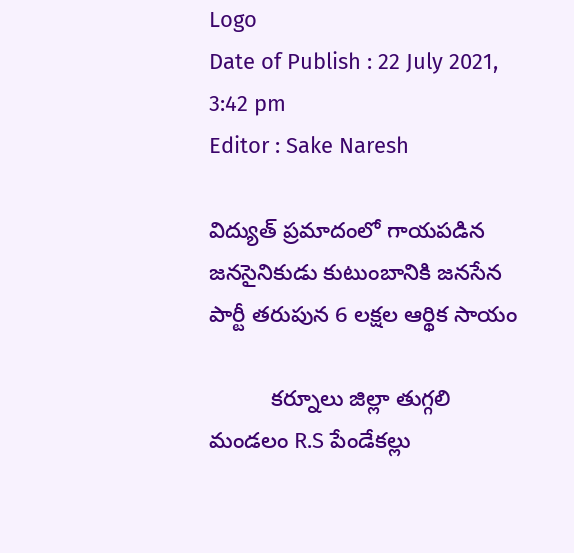Logo
Date of Publish : 22 July 2021, 3:42 pm
Editor : Sake Naresh

విద్యుత్ ప్రమాదంలో గాయపడిన జనసైనికుడు కుటుంబానికి జనసేన పార్టీ తరుపున 6 లక్షల ఆర్థిక సాయం

          కర్నూలు జిల్లా తుగ్గలి మండలం R.S పేండేకల్లు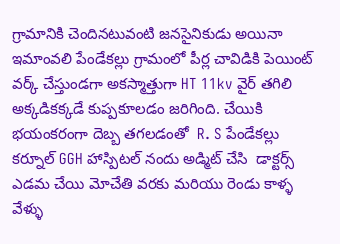గ్రామానికి చెందినటువంటి జనసైనికుడు అయినా ఇమాంవలి పేండేకల్లు గ్రామంలో పీర్ల చావిడికి పెయింట్ వర్క్ చేస్తుండగా అకస్మాత్తుగా HT 11kv వైర్ తగిలి అక్కడికక్కడే కుప్పకూలడం జరిగింది. చేయికి భయంకరంగా దెబ్బ తగలడంతో  R. S పేండేకల్లు కర్నూల్ GGH హాస్పిటల్ నందు అడ్మిట్ చేసి  డాక్టర్స్ ఎడమ చేయి మోచేతి వరకు మరియు రెండు కాళ్ళ వేళ్ళు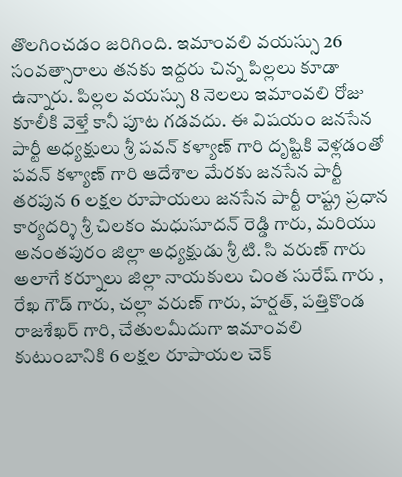తొలగించడం జరిగింది. ఇమాంవలి వయస్సు 26 సంవత్సారాలు తనకు ఇద్దరు చిన్న పిల్లలు కూడా ఉన్నారు. పిల్లల వయస్సు 8 నెలలు ఇమాంవలి రోజు కూలీకి వెళ్తే కానీ పూట గడవదు. ఈ విషయం జనసేన పార్టీ అధ్యక్షులు శ్రీ పవన్ కళ్యాణ్ గారి దృష్టికి వెళ్లడంతో పవన్ కళ్యాణ్ గారి ఆదేశాల మేరకు జనసేన పార్టీ తరపున 6 లక్షల రూపాయలు జనసేన పార్టీ రాష్ట్ర ప్రధాన కార్యదర్శి శ్రీ చిలకం మధుసూదన్ రెడ్డి గారు, మరియు అనంతపురం జిల్లా అధ్యక్షుడు శ్రీ టి. సి వరుణ్ గారు  అలాగే కర్నూలు జిల్లా నాయకులు చింత సురేష్ గారు , రేఖ గౌడ్ గారు, చల్లా వరుణ్ గారు, హర్షత్, పత్తికొండ రాజశేఖర్ గారి, చేతులమీదుగా ఇమాంవలి కుటుంబానికి 6 లక్షల రూపాయల చెక్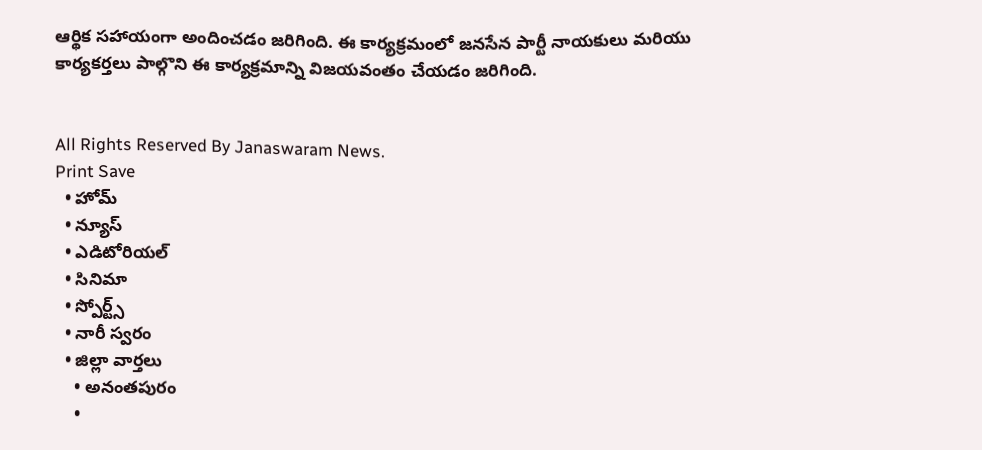ఆర్థిక సహాయంగా అందించడం జరిగింది. ఈ కార్యక్రమంలో జనసేన పార్టీ నాయకులు మరియు కార్యకర్తలు పాల్గొని ఈ కార్యక్రమాన్ని విజయవంతం చేయడం జరిగింది.


All Rights Reserved By Janaswaram News.
Print Save
  • హోమ్
  • న్యూస్
  • ఎడిటోరియల్
  • సినిమా
  • స్పోర్ట్స్
  • నారీ స్వరం
  • జిల్లా వార్తలు
    • అనంతపురం
    •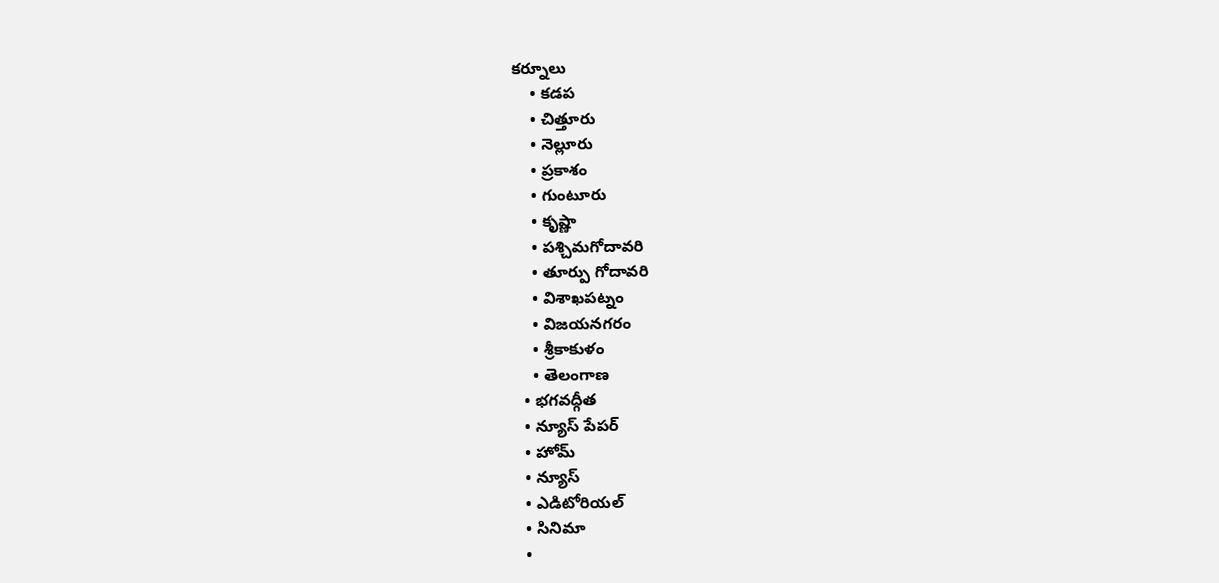కర్నూలు
    • కడప
    • చిత్తూరు
    • నెల్లూరు
    • ప్రకాశం
    • గుంటూరు
    • కృష్ణా
    • పశ్చిమగోదావరి
    • తూర్పు గోదావరి
    • విశాఖపట్నం
    • విజయనగరం
    • శ్రీకాకుళం
    • తెలంగాణ
  • భగవద్గీత
  • న్యూస్ పేపర్
  • హోమ్
  • న్యూస్
  • ఎడిటోరియల్
  • సినిమా
  •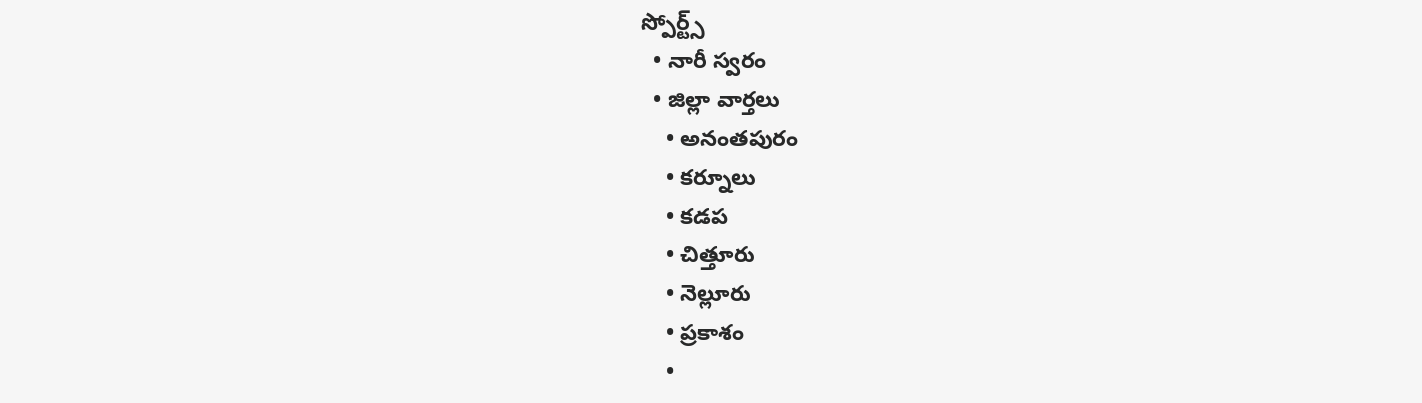స్పోర్ట్స్
  • నారీ స్వరం
  • జిల్లా వార్తలు
    • అనంతపురం
    • కర్నూలు
    • కడప
    • చిత్తూరు
    • నెల్లూరు
    • ప్రకాశం
    •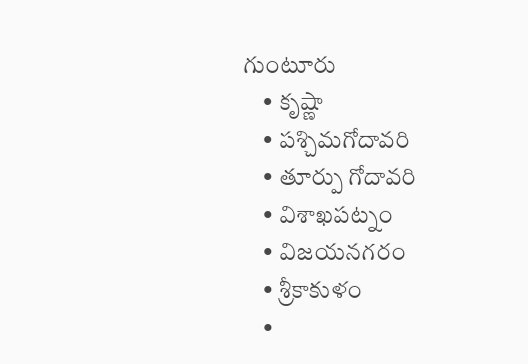గుంటూరు
    • కృష్ణా
    • పశ్చిమగోదావరి
    • తూర్పు గోదావరి
    • విశాఖపట్నం
    • విజయనగరం
    • శ్రీకాకుళం
    •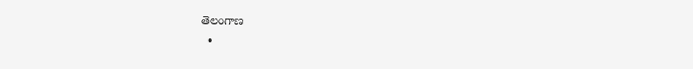తెలంగాణ
  •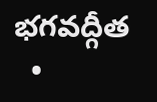భగవద్గీత
  •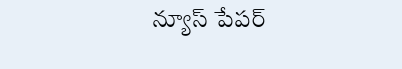న్యూస్ పేపర్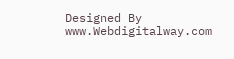Designed By www.Webdigitalway.com